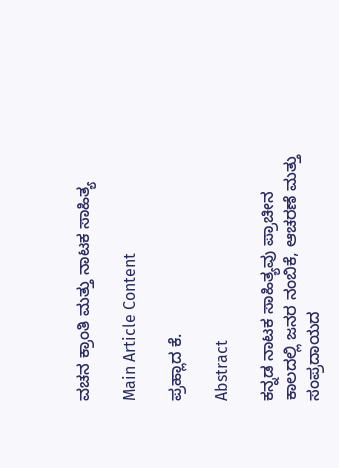ವಚನ ಕ್ರಾಂತಿ ಮತ್ತು ನಾಟಕ ಸಾಹಿತ್ಯ

Main Article Content

ಪ್ರಹ್ಲಾದ ಕೆ.

Abstract

ಕನ್ನಡ ನಾಟಕ ಸಾಹಿತ್ಯವು ಪ್ರಾಚೀನ ಕಾಲದಲ್ಲಿ ಜನರ ನಂಬಿಕೆ, ಆಚರಣೆ ಮತ್ತು ಸಂಪ್ರದಾಯದ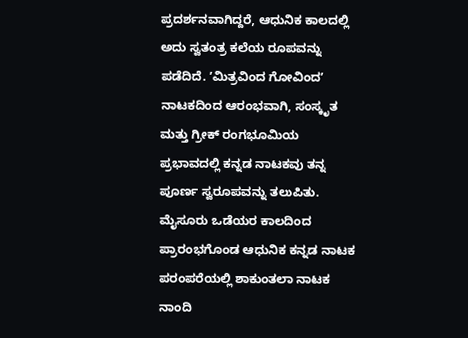ಪ್ರದರ್ಶನವಾಗಿದ್ದರೆ, ಆಧುನಿಕ ಕಾಲದಲ್ಲಿ ಅದು ಸ್ವತಂತ್ರ ಕಲೆಯ ರೂಪವನ್ನು ಪಡೆದಿದೆ. ʼಮಿತ್ರವಿಂದ ಗೋವಿಂದʼ ನಾಟಕದಿಂದ ಆರಂಭವಾಗಿ, ಸಂಸ್ಕೃತ ಮತ್ತು ಗ್ರೀಕ್ ರಂಗಭೂಮಿಯ ಪ್ರಭಾವದಲ್ಲಿ ಕನ್ನಡ ನಾಟಕವು ತನ್ನ ಪೂರ್ಣ ಸ್ವರೂಪವನ್ನು ತಲುಪಿತು. ಮೈಸೂರು ಒಡೆಯರ ಕಾಲದಿಂದ ಪ್ರಾರಂಭಗೊಂಡ ಆಧುನಿಕ ಕನ್ನಡ ನಾಟಕ ಪರಂಪರೆಯಲ್ಲಿ ಶಾಕುಂತಲಾ ನಾಟಕ ನಾಂದಿ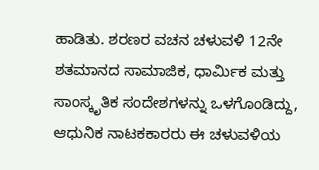ಹಾಡಿತು. ಶರಣರ ವಚನ ಚಳುವಳಿ 12ನೇ ಶತಮಾನದ ಸಾಮಾಜಿಕ, ಧಾರ್ಮಿಕ ಮತ್ತು ಸಾಂಸ್ಕೃತಿಕ ಸಂದೇಶಗಳನ್ನು ಒಳಗೊಂಡಿದ್ದು, ಆಧುನಿಕ ನಾಟಕಕಾರರು ಈ ಚಳುವಳಿಯ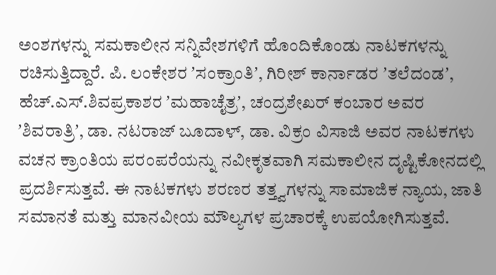ಅಂಶಗಳನ್ನು ಸಮಕಾಲೀನ ಸನ್ನಿವೇಶಗಳಿಗೆ ಹೊಂದಿಕೊಂಡು ನಾಟಕಗಳನ್ನು ರಚಿಸುತ್ತಿದ್ದಾರೆ. ಪಿ. ಲಂಕೇಶರ ʼಸಂಕ್ರಾಂತಿʼ, ಗಿರೀಶ್ ಕಾರ್ನಾಡರ ʼತಲೆದಂಡʼ, ಹೆಚ್.ಎಸ್.ಶಿವಪ್ರಕಾಶರ ʼಮಹಾಚೈತ್ರʼ, ಚಂದ್ರಶೇಖರ್ ಕಂಬಾರ ಅವರ ʼಶಿವರಾತ್ರಿʼ, ಡಾ. ನಟರಾಜ್ ಬೂದಾಳ್, ಡಾ. ವಿಕ್ರಂ ವಿಸಾಜಿ ಅವರ ನಾಟಕಗಳು ವಚನ ಕ್ರಾಂತಿಯ ಪರಂಪರೆಯನ್ನು ನವೀಕೃತವಾಗಿ ಸಮಕಾಲೀನ ದೃಷ್ಟಿಕೋನದಲ್ಲಿ ಪ್ರದರ್ಶಿಸುತ್ತವೆ. ಈ ನಾಟಕಗಳು ಶರಣರ ತತ್ತ್ವಗಳನ್ನು ಸಾಮಾಜಿಕ ನ್ಯಾಯ, ಜಾತಿ ಸಮಾನತೆ ಮತ್ತು ಮಾನವೀಯ ಮೌಲ್ಯಗಳ ಪ್ರಚಾರಕ್ಕೆ ಉಪಯೋಗಿಸುತ್ತವೆ.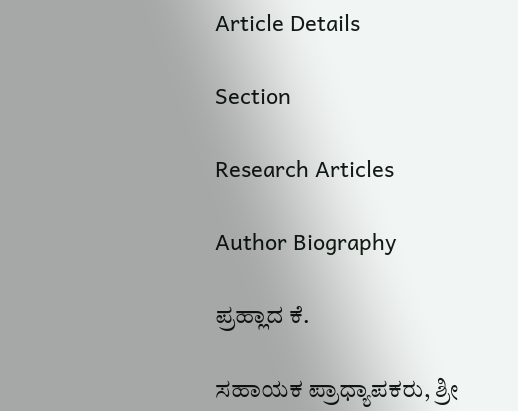Article Details

Section

Research Articles

Author Biography

ಪ್ರಹ್ಲಾದ ಕೆ.

ಸಹಾಯಕ ಪ್ರಾಧ್ಯಾಪಕರು, ಶ್ರೀ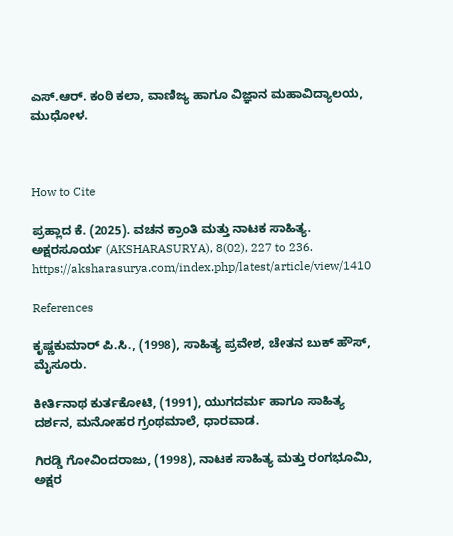ಎಸ್.ಆರ್. ಕಂಠಿ ಕಲಾ, ವಾಣಿಜ್ಯ ಹಾಗೂ ವಿಜ್ಞಾನ ಮಹಾವಿದ್ಯಾಲಯ, ಮುಧೋಳ.



How to Cite

ಪ್ರಹ್ಲಾದ ಕೆ. (2025). ವಚನ ಕ್ರಾಂತಿ ಮತ್ತು ನಾಟಕ ಸಾಹಿತ್ಯ. ಅಕ್ಷರಸೂರ್ಯ (AKSHARASURYA), 8(02), 227 to 236. https://aksharasurya.com/index.php/latest/article/view/1410

References

ಕೃಷ್ಣಕುಮಾರ್ ಪಿ.ಸಿ., (1998), ಸಾಹಿತ್ಯ ಪ್ರವೇಶ, ಚೇತನ ಬುಕ್ ಹೌಸ್, ಮೈಸೂರು.

ಕೀರ್ತಿನಾಥ ಕುರ್ತಕೋಟಿ, (1991), ಯುಗದರ್ಮ ಹಾಗೂ ಸಾಹಿತ್ಯ ದರ್ಶನ, ಮನೋಹರ ಗ್ರಂಥಮಾಲೆ, ಧಾರವಾಡ.

ಗಿರಡ್ಡಿ ಗೋವಿಂದರಾಜು, (1998), ನಾಟಕ ಸಾಹಿತ್ಯ ಮತ್ತು ರಂಗಭೂಮಿ, ಅಕ್ಷರ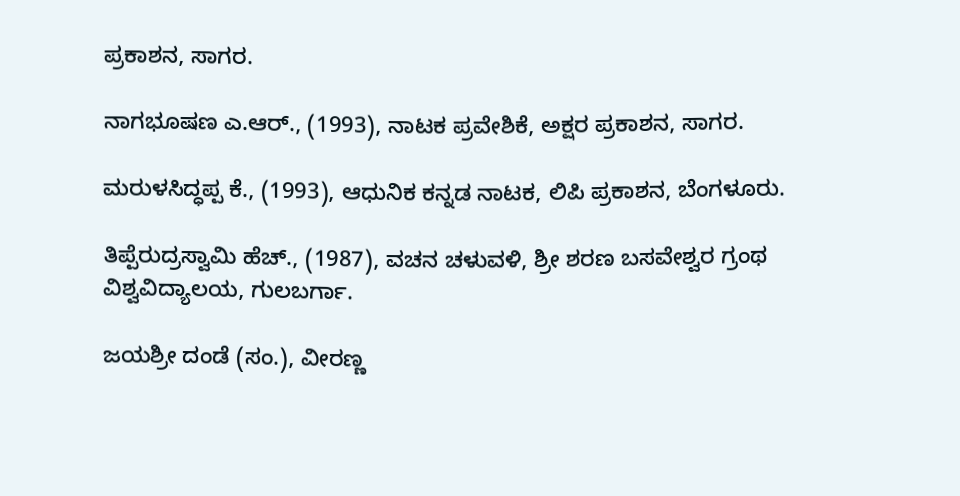ಪ್ರಕಾಶನ, ಸಾಗರ.

ನಾಗಭೂಷಣ ಎ.ಆರ್., (1993), ನಾಟಕ ಪ್ರವೇಶಿಕೆ, ಅಕ್ಷರ ಪ್ರಕಾಶನ, ಸಾಗರ.

ಮರುಳಸಿದ್ಧಪ್ಪ ಕೆ., (1993), ಆಧುನಿಕ ಕನ್ನಡ ನಾಟಕ, ಲಿಪಿ ಪ್ರಕಾಶನ, ಬೆಂಗಳೂರು.

ತಿಪ್ಪೆರುದ್ರಸ್ವಾಮಿ ಹೆಚ್., (1987), ವಚನ ಚಳುವಳಿ, ಶ್ರೀ ಶರಣ ಬಸವೇಶ್ವರ ಗ್ರಂಥ ವಿಶ್ವವಿದ್ಯಾಲಯ, ಗುಲಬರ್ಗಾ.

ಜಯಶ್ರೀ ದಂಡೆ (ಸಂ.), ವೀರಣ್ಣ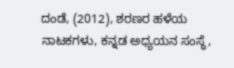ದಂಡೆ, (2012), ಶರಣರ ಹಳೆಯ ನಾಟಕಗಳು, ಕನ್ನಡ ಅಧ್ಯಯನ ಸಂಸ್ಥೆ,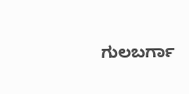ಗುಲಬರ್ಗಾ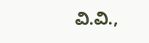ವಿ.ವಿ.,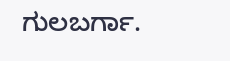ಗುಲಬರ್ಗಾ.